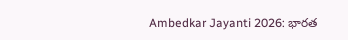Ambedkar Jayanti 2026: భారత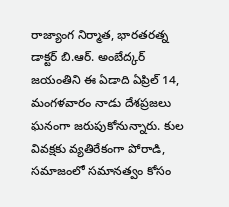రాజ్యాంగ నిర్మాత, భారతరత్న డాక్టర్ బి.ఆర్. అంబేద్కర్ జయంతిని ఈ ఏడాది ఏప్రిల్ 14, మంగళవారం నాడు దేశప్రజలు ఘనంగా జరుపుకోనున్నారు. కుల వివక్షకు వ్యతిరేకంగా పోరాడి, సమాజంలో సమానత్వం కోసం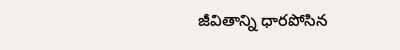జీవితాన్ని ధారపోసిన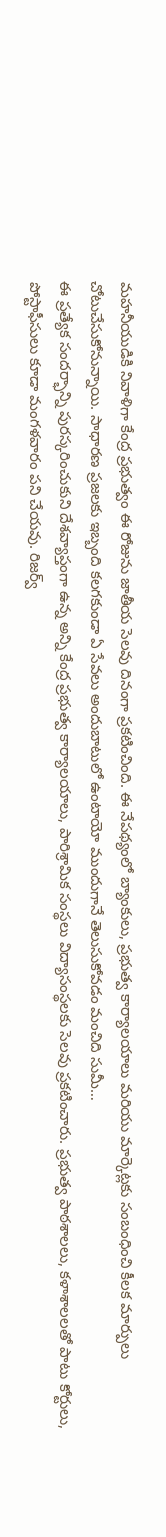మహనీయుడికి నివాళిగా కేంద్ర ప్రభుత్వం ఈ రోజును జాతీయ సెలవు దినంగా ప్రకటించింది. ఈ నేపథ్యంలో బ్యాంకులు, ప్రభుత్వ కార్యాలయాలు మరియు మార్కెట్లకు సంబంధించి కీలక మార్పులు చోటుచేసుకోనున్నాయి. సాధారణ ప్రజలకు ఇబ్బంది కలగకుండా ఏ సేవలు అందుబాటులో ఉంటాయో ముందుగానే తెలుసుకోవడం మంచిది సుమీ…
ఈ ప్రత్యేక సందర్భాన్ని పురస్కరించుకుని దేశవ్యాప్తంగా ఉన్న అన్ని కేంద్ర ప్రభుత్వ కార్యాలయాలు, పారిశ్రామిక సంస్థలు విద్యాసంస్థలకు సెలవు ప్రకటించారు. ప్రభుత్వ పాఠశాలలు, కళాశాలలతో పాటు కోర్టులు, పోస్టాఫీసులు కూడా మంగళవారం పని చేయవు. రిజర్వ్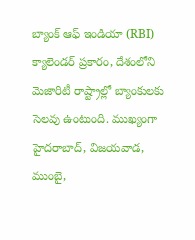బ్యాంక్ ఆఫ్ ఇండియా (RBI) క్యాలెండర్ ప్రకారం, దేశంలోని మెజారిటీ రాష్ట్రాల్లో బ్యాంకులకు సెలవు ఉంటుంది. ముఖ్యంగా హైదరాబాద్, విజయవాడ, ముంబై,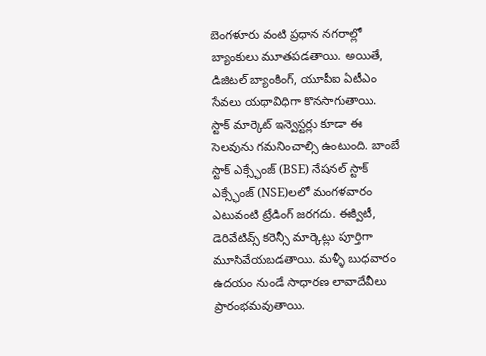బెంగళూరు వంటి ప్రధాన నగరాల్లో బ్యాంకులు మూతపడతాయి. అయితే, డిజిటల్ బ్యాంకింగ్, యూపీఐ ఏటీఎం సేవలు యథావిధిగా కొనసాగుతాయి.
స్టాక్ మార్కెట్ ఇన్వెస్టర్లు కూడా ఈ సెలవును గమనించాల్సి ఉంటుంది. బాంబే స్టాక్ ఎక్స్ఛేంజ్ (BSE) నేషనల్ స్టాక్ ఎక్స్ఛేంజ్ (NSE)లలో మంగళవారం ఎటువంటి ట్రేడింగ్ జరగదు. ఈక్విటీ, డెరివేటివ్స్ కరెన్సీ మార్కెట్లు పూర్తిగా మూసివేయబడతాయి. మళ్ళీ బుధవారం ఉదయం నుండే సాధారణ లావాదేవీలు ప్రారంభమవుతాయి.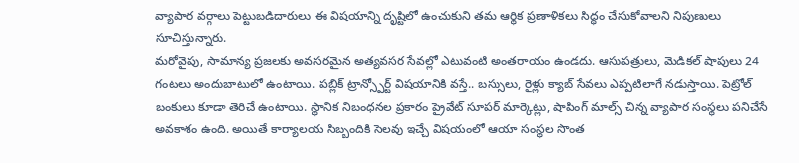వ్యాపార వర్గాలు పెట్టుబడిదారులు ఈ విషయాన్ని దృష్టిలో ఉంచుకుని తమ ఆర్థిక ప్రణాళికలు సిద్ధం చేసుకోవాలని నిపుణులు సూచిస్తున్నారు.
మరోవైపు, సామాన్య ప్రజలకు అవసరమైన అత్యవసర సేవల్లో ఎటువంటి అంతరాయం ఉండదు. ఆసుపత్రులు, మెడికల్ షాపులు 24 గంటలు అందుబాటులో ఉంటాయి. పబ్లిక్ ట్రాన్స్పోర్ట్ విషయానికి వస్తే.. బస్సులు, రైళ్లు క్యాబ్ సేవలు ఎప్పటిలాగే నడుస్తాయి. పెట్రోల్ బంకులు కూడా తెరిచే ఉంటాయి. స్థానిక నిబంధనల ప్రకారం ప్రైవేట్ సూపర్ మార్కెట్లు, షాపింగ్ మాల్స్ చిన్న వ్యాపార సంస్థలు పనిచేసే అవకాశం ఉంది. అయితే కార్యాలయ సిబ్బందికి సెలవు ఇచ్చే విషయంలో ఆయా సంస్థల సొంత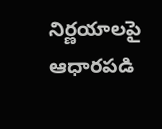నిర్ణయాలపై ఆధారపడి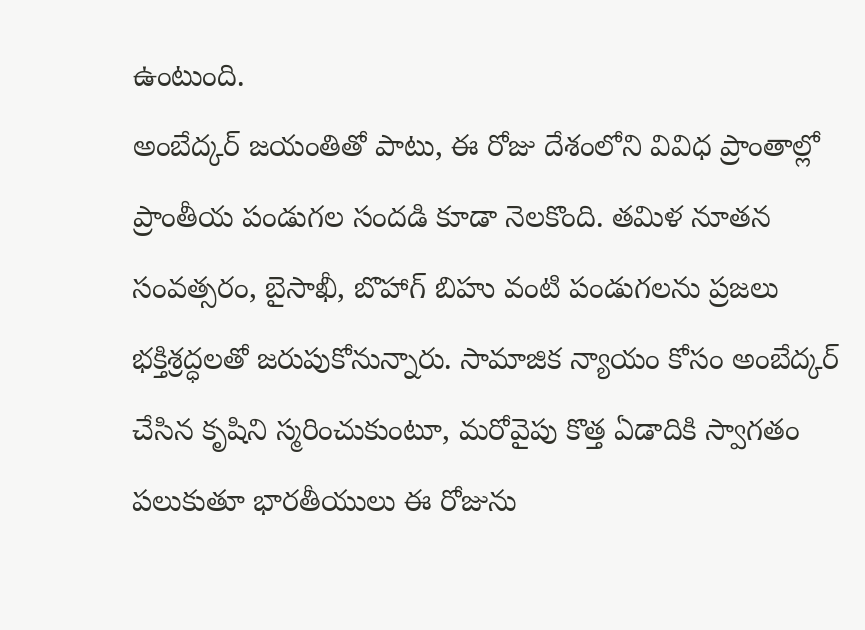ఉంటుంది.
అంబేద్కర్ జయంతితో పాటు, ఈ రోజు దేశంలోని వివిధ ప్రాంతాల్లో ప్రాంతీయ పండుగల సందడి కూడా నెలకొంది. తమిళ నూతన సంవత్సరం, బైసాఖీ, బొహాగ్ బిహు వంటి పండుగలను ప్రజలు భక్తిశ్రద్ధలతో జరుపుకోనున్నారు. సామాజిక న్యాయం కోసం అంబేద్కర్ చేసిన కృషిని స్మరించుకుంటూ, మరోవైపు కొత్త ఏడాదికి స్వాగతం పలుకుతూ భారతీయులు ఈ రోజును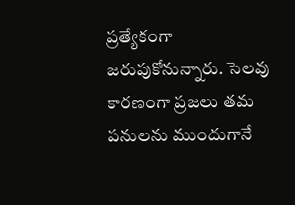ప్రత్యేకంగా జరుపుకోనున్నారు. సెలవు కారణంగా ప్రజలు తమ పనులను ముందుగానే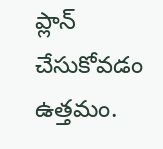ప్లాన్ చేసుకోవడం ఉత్తమం.